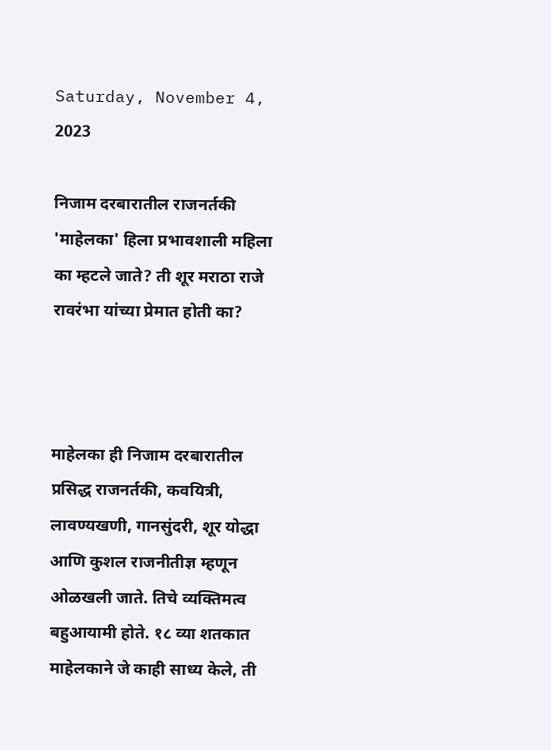Saturday, November 4, 2023

निजाम दरबारातील राजनर्तकी 'माहेलका' हिला प्रभावशाली महिला का म्हटले जाते? ती शूर मराठा राजे रावरंभा यांच्या प्रेमात होती का?



माहेलका ही निजाम दरबारातील प्रसिद्ध राजनर्तकी, कवयित्री, लावण्यखणी, गानसुंदरी, शूर योद्धा आणि कुशल राजनीतीज्ञ म्हणून ओळखली जाते. तिचे व्यक्तिमत्व बहुआयामी होते. १८ व्या शतकात माहेलकाने जे काही साध्य केले, ती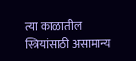त्या काळातील स्त्रियांसाठी असामान्य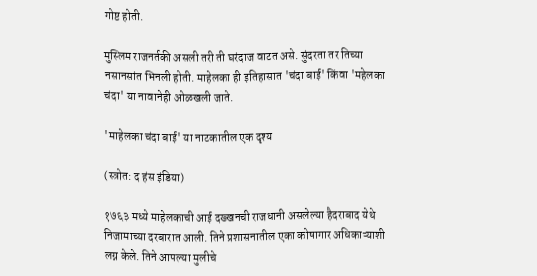गोष्ट होती.

मुस्लिम राजनर्तकी असली तरी ती घरंदाज वाटत असे. सुंदरता तर तिच्या नसानसांत भिनली होती. माहेलका ही इतिहासात 'चंदा बाई' किंवा 'महेलका चंदा' या नावानेही ओळखली जाते.

'माहेलका चंदा बाई' या नाटकातील एक दृश्य

(स्त्रोत: द हंस इंडिया)

१७६३ मध्ये माहेलकाची आई दख्खनची राजधानी असलेल्या हैदराबाद येथे निजामाच्या दरबारात आली. तिने प्रशासनातील एका कोषागार अधिकाऱ्याशी लग्न केले. तिने आपल्या मुलीचे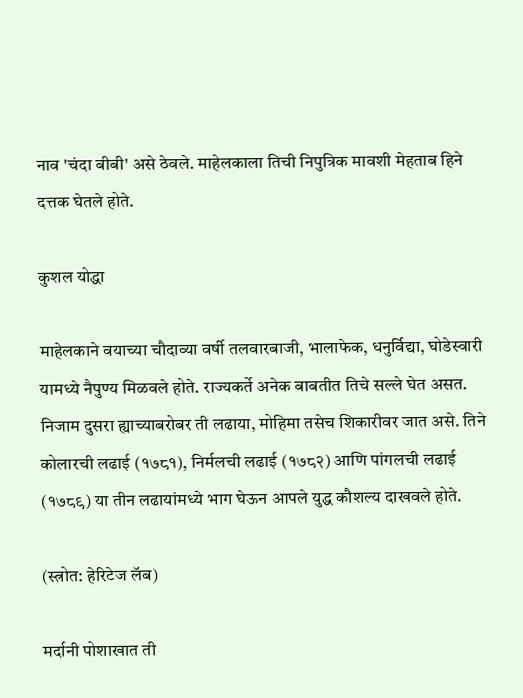नाव 'चंदा बीबी' असे ठेवले. माहेलकाला तिची निपुत्रिक मावशी मेहताब हिने दत्तक घेतले होते.

कुशल योद्धा

माहेलकाने वयाच्या चौदाव्या वर्षी तलवारबाजी, भालाफेक, धनुर्विद्या, घोडेस्वारी यामध्ये नैपुण्य मिळवले होते. राज्यकर्ते अनेक बाबतीत तिचे सल्ले घेत असत. निजाम दुसरा ह्याच्याबरोबर ती लढाया, मोहिमा तसेच शिकारीवर जात असे. तिने कोलारची लढाई (१७८१), निर्मलची लढाई (१७८२) आणि पांगलची लढाई (१७८९) या तीन लढायांमध्ये भाग घेऊन आपले युद्ध कौशल्य दाखवले होते.

(स्त्रोत: हेरिटेज लॅब)

मर्दानी पोशाखात ती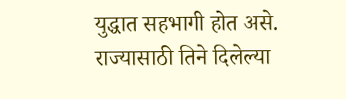युद्धात सहभागी होत असे. राज्यासाठी तिने दिलेल्या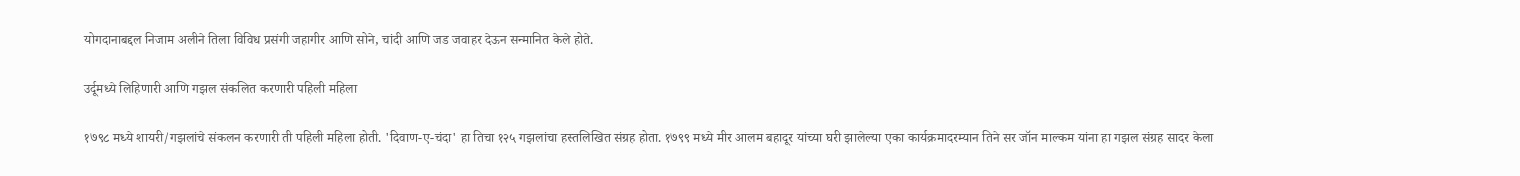योगदानाबद्दल निजाम अलीने तिला विविध प्रसंगी जहागीर आणि सोने, चांदी आणि जड जवाहर देऊन सन्मानित केले होते.

उर्दूमध्ये लिहिणारी आणि गझल संकलित करणारी पहिली महिला

१७९८ मध्ये शायरी/गझलांचे संकलन करणारी ती पहिली महिला होती. 'दिवाण-ए-चंदा' हा तिचा १२५ गझलांचा हस्तलिखित संग्रह होता. १७९९ मध्ये मीर आलम बहादूर यांच्या घरी झालेल्या एका कार्यक्रमादरम्यान तिने सर जॉन माल्कम यांना हा गझल संग्रह सादर केला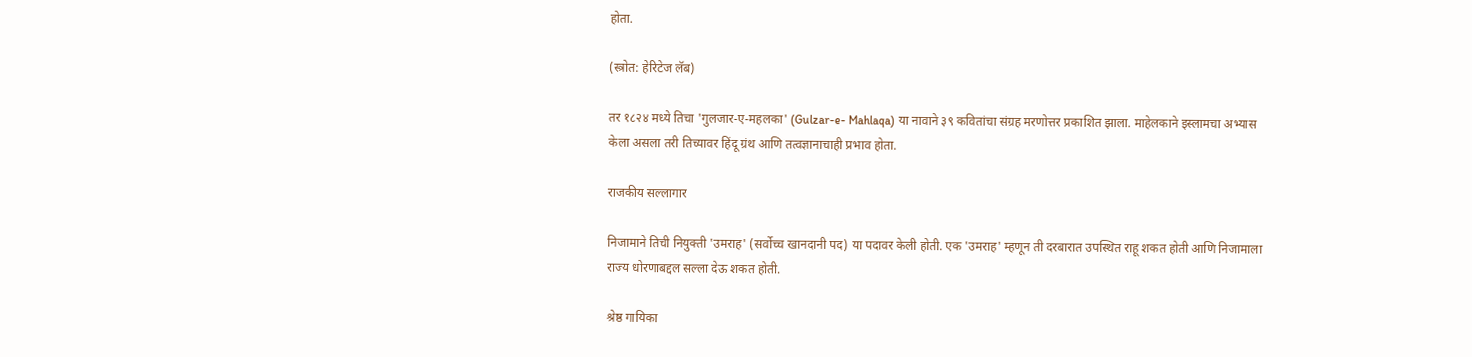होता.

(स्त्रोत: हेरिटेज लॅब)

तर १८२४ मध्ये तिचा 'गुलजार-ए-महलका' (Gulzar-e- Mahlaqa) या नावाने ३९ कवितांचा संग्रह मरणोत्तर प्रकाशित झाला. माहेलकाने इस्लामचा अभ्यास केला असला तरी तिच्यावर हिंदू ग्रंथ आणि तत्वज्ञानाचाही प्रभाव होता.

राजकीय सल्लागार

निजामाने तिची नियुक्ती 'उमराह' (सर्वोच्च खानदानी पद) या पदावर केली होती. एक 'उमराह' म्हणून ती दरबारात उपस्थित राहू शकत होती आणि निजामाला राज्य धोरणाबद्दल सल्ला देऊ शकत होती.

श्रेष्ठ गायिका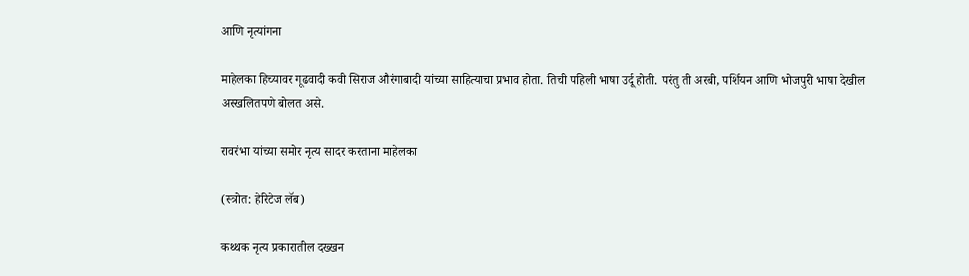आणि नृत्यांगना

माहेलका हिच्यावर गूढवादी कवी सिराज औरंगाबादी यांच्या साहित्याचा प्रभाव होता. तिची पहिली भाषा उर्दू होती. परंतु ती अरबी, पर्शियन आणि भोजपुरी भाषा देखील अस्खलितपणे बोलत असे.

रावरंभा यांच्या समोर नृत्य सादर करताना माहेलका

(स्त्रोत: हेरिटेज लॅब)

कथ्थक नृत्य प्रकारातील दख्खन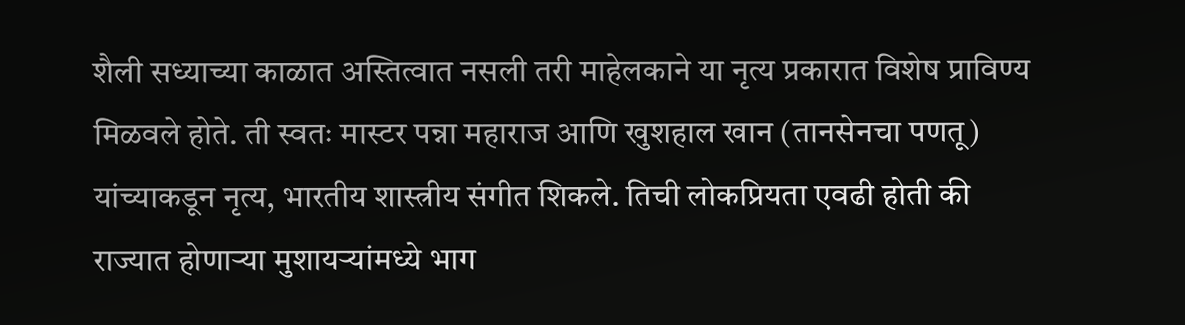शैली सध्याच्या काळात अस्तित्वात नसली तरी माहेलकाने या नृत्य प्रकारात विशेष प्राविण्य मिळवले होते. ती स्वतः मास्टर पन्ना महाराज आणि खुशहाल खान (तानसेनचा पणतू) यांच्याकडून नृत्य, भारतीय शास्त्रीय संगीत शिकले. तिची लोकप्रियता एवढी होती की राज्यात होणाऱ्या मुशायर्‍यांमध्ये भाग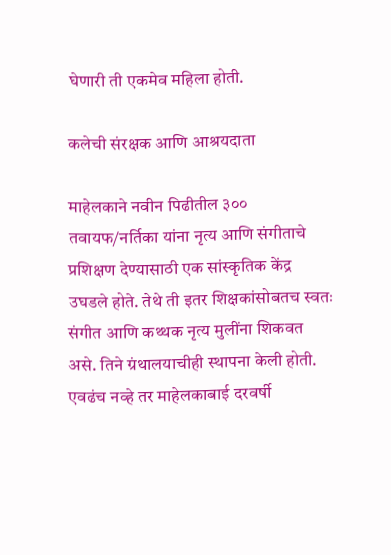घेणारी ती एकमेव महिला होती.

कलेची संरक्षक आणि आश्रयदाता

माहेलकाने नवीन पिढीतील ३०० तवायफ/नर्तिका यांना नृत्य आणि संगीताचे प्रशिक्षण देण्यासाठी एक सांस्कृतिक केंद्र उघडले होते. तेथे ती इतर शिक्षकांसोबतच स्वतः संगीत आणि कथ्थक नृत्य मुलींना शिकवत असे. तिने ग्रंथालयाचीही स्थापना केली होती. एवढंच नव्हे तर माहेलकाबाई दरवर्षी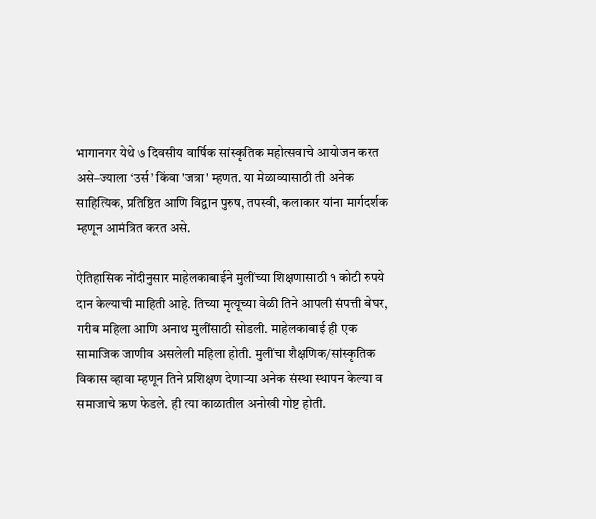भागानगर येथे ७ दिवसीय वार्षिक सांस्कृतिक महोत्सवाचे आयोजन करत असे–ज्याला ‘उर्स’ किंवा 'जत्रा' म्हणत. या मेळाव्यासाठी ती अनेक साहित्यिक, प्रतिष्ठित आणि विद्वान पुरुष, तपस्वी, कलाकार यांना मार्गदर्शक म्हणून आमंत्रित करत असे.

ऐतिहासिक नोंदीनुसार माहेलकाबाईने मुलींच्या शिक्षणासाठी १ कोटी रुपये दान केल्याची माहिती आहे. तिच्या मृत्यूच्या वेळी तिने आपली संपत्ती बेघर, गरीब महिला आणि अनाथ मुलींसाठी सोडली. माहेलकाबाई ही एक सामाजिक जाणीव असलेली महिला होती. मुलींचा शैक्षणिक/सांस्कृतिक विकास व्हावा म्हणून तिने प्रशिक्षण देणाऱ्या अनेक संस्था स्थापन केल्या व समाजाचे ऋण फेडले. ही त्या काळातील अनोखी गोष्ट होती.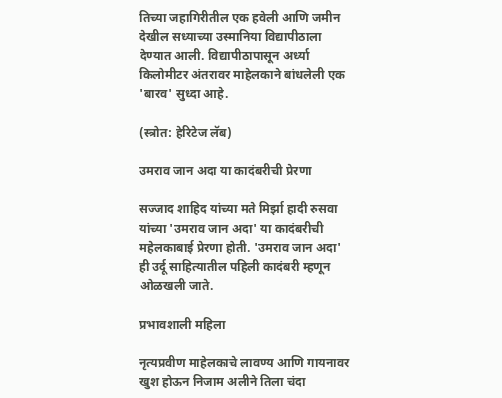तिच्या जहागिरीतील एक हवेली आणि जमीन देखील सध्याच्या उस्मानिया विद्यापीठाला देण्यात आली. विद्यापीठापासून अर्ध्या किलोमीटर अंतरावर माहेलकाने बांधलेली एक 'बारव' सुध्दा आहे.

(स्त्रोत: हेरिटेज लॅब)

उमराव जान अदा या कादंबरीची प्रेरणा

सज्जाद शाहिद यांच्या मते मिर्झा हादी रुसवा यांच्या 'उमराव जान अदा' या कादंबरीची महेलकाबाई प्रेरणा होती. 'उमराव जान अदा' ही उर्दू साहित्यातील पहिली कादंबरी म्हणून ओळखली जाते.

प्रभावशाली महिला

नृत्यप्रवीण माहेलकाचे लावण्य आणि गायनावर खुश होऊन निजाम अलीने तिला चंदा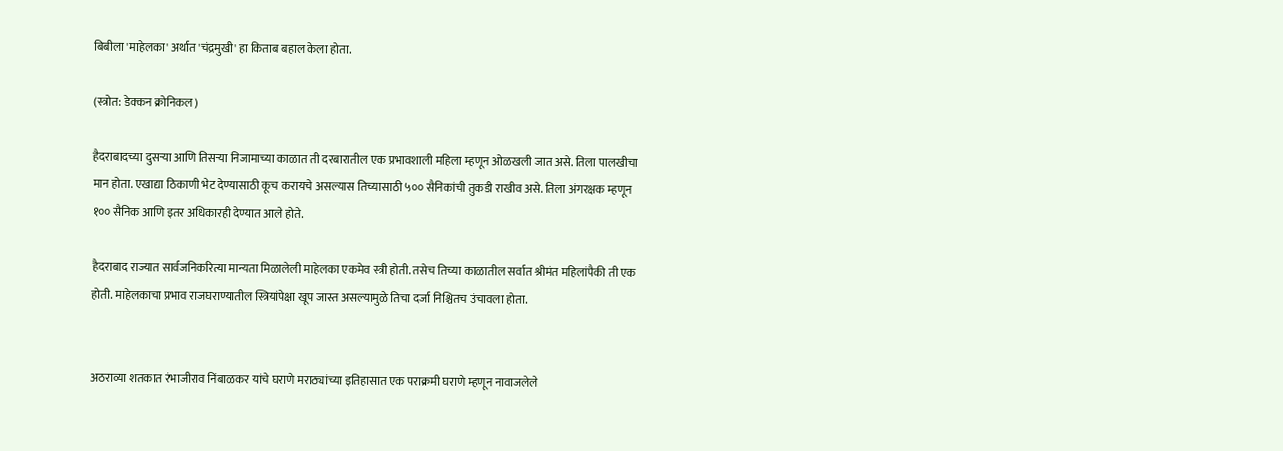बिबीला 'माहेलका' अर्थात 'चंद्रमुखी' हा किताब बहाल केला होता.

(स्त्रोत: डेक्कन क्रोनिकल)

हैदराबादच्या दुसऱ्या आणि तिसऱ्या निजामाच्या काळात ती दरबारातील एक प्रभावशाली महिला म्हणून ओळखली जात असे. तिला पालखीचा मान होता. एखाद्या ठिकाणी भेट देण्यासाठी कूच करायचे असल्यास तिच्यासाठी ५०० सैनिकांची तुकडी राखीव असे. तिला अंगरक्षक म्हणून १०० सैनिक आणि इतर अधिकारही देण्यात आले होते.

हैदराबाद राज्यात सार्वजनिकरित्या मान्यता मिळालेली माहेलका एकमेव स्त्री होती. तसेच तिच्या काळातील सर्वात श्रीमंत महिलांपैकी ती एक होती. माहेलकाचा प्रभाव राजघराण्यातील स्त्रियांपेक्षा खूप जास्त असल्यामुळे तिचा दर्जा निश्चितच उंचावला होता.


अठराव्या शतकात रंभाजीराव निंबाळकर यांचे घराणे मराठ्यांच्या इतिहासात एक पराक्रमी घराणे म्हणून नावाजलेले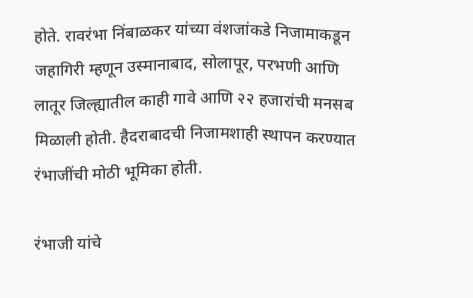होते. रावरंभा निंबाळकर यांच्या वंशजांकडे निजामाकडून जहागिरी म्हणून उस्मानाबाद, सोलापूर, परभणी आणि लातूर जिल्ह्यातील काही गावे आणि २२ हजारांची मनसब मिळाली होती. हैदराबादची निजामशाही स्थापन करण्यात रंभाजींची मोठी भूमिका होती.

रंभाजी यांचे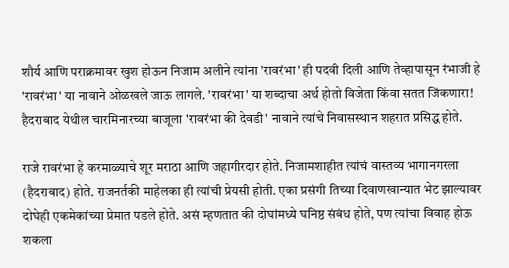शौर्य आणि पराक्रमावर खुश होऊन निजाम अलीने त्यांना 'रावरंभा' ही पदवी दिली आणि तेव्हापासून रंभाजी हे 'रावरंभा' या नावाने ओळखले जाऊ लागले. 'रावरंभा' या शब्दाचा अर्थ होतो विजेता किंवा सतत जिंकणारा! हैदराबाद येथील चारमिनारच्या बाजूला 'रावरंभा की देवडी' नावाने त्यांचे निवासस्थान शहरात प्रसिद्ध होते.

राजे रावरंभा हे करमाळ्याचे शूर मराठा आणि जहागीरदार होते. निजामशाहीत त्यांचं वास्तव्य भागानगरला (हैदराबाद) होते. राजनर्तकी माहेलका ही त्यांची प्रेयसी होती. एका प्रसंगी तिच्या दिवाणखान्यात भेट झाल्यावर दोघेही एकमेकांच्या प्रेमात पडले होते. असं म्हणतात की दोघांमध्ये घनिष्ठ संबंध होते, पण त्यांचा विवाह होऊ शकला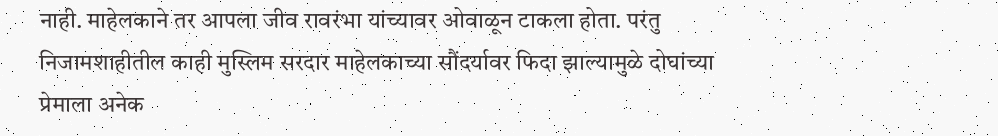नाही. माहेलकाने तर आपला जीव रावरंभा यांच्यावर ओवाळून टाकला होता. परंतु निजामशाहीतील काही मुस्लिम सरदार माहेलकाच्या सौंदर्यावर फिदा झाल्यामुळे दोघांच्या प्रेमाला अनेक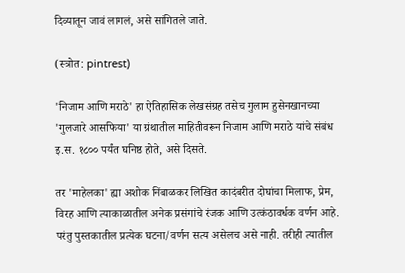दिव्यातून जावं लागलं, असे सांगितले जाते.

(स्त्रोत: pintrest)

'निजाम आणि मराठे' हा ऐतिहासिक लेखसंग्रह तसेच गुलाम हुसेनखानच्या 'गुलजारे आसफिया' या ग्रंथातील माहितीवरून निजाम आणि मराठे यांचे संबंध इ.स. १८०० पर्यंत घनिष्ठ होते, असे दिसते.

तर 'माहेलका' ह्या अशोक निंबाळकर लिखित कादंबरीत दोघांचा मिलाफ, प्रेम, विरह आणि त्याकाळातील अनेक प्रसंगांचे रंजक आणि उत्कंठावर्धक वर्णन आहे. परंतु पुस्तकातील प्रत्येक घटना/वर्णन सत्य असेलच असे नाही. तरीही त्यातील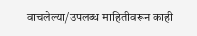वाचलेल्या/उपलब्ध माहितीवरून काही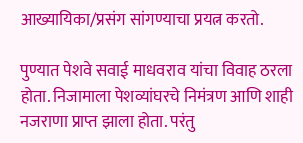आख्यायिका/प्रसंग सांगण्याचा प्रयत्न करतो.

पुण्यात पेशवे सवाई माधवराव यांचा विवाह ठरला होता. निजामाला पेशव्यांघरचे निमंत्रण आणि शाही नजराणा प्राप्त झाला होता. परंतु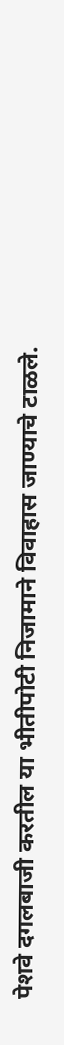पेशवे दगलबाजी करतील या भीतीपोटी निजामाने विवाहास जाण्याचे टाळले.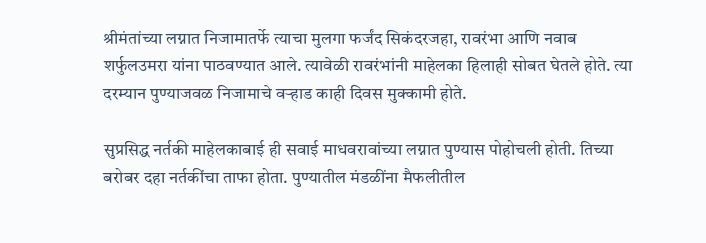श्रीमंतांच्या लग्नात निजामातर्फे त्याचा मुलगा फर्जंद सिकंदरजहा, रावरंभा आणि नवाब शर्फुलउमरा यांना पाठवण्यात आले. त्यावेळी रावरंभांनी माहेलका हिलाही सोबत घेतले होते. त्या दरम्यान पुण्याजवळ निजामाचे वऱ्हाड काही दिवस मुक्कामी होते.

सुप्रसिद्ध नर्तकी माहेलकाबाई ही सवाई माधवरावांच्या लग्नात पुण्यास पोहोचली होती. तिच्या बरोबर दहा नर्तकींचा ताफा होता. पुण्यातील मंडळींना मैफलीतील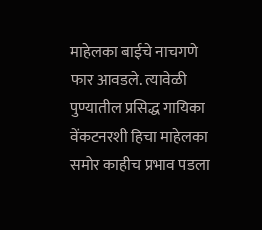माहेलका बाईचे नाचगणे फार आवडले. त्यावेळी पुण्यातील प्रसिद्ध गायिका वेंकटनरशी हिचा माहेलका समोर काहीच प्रभाव पडला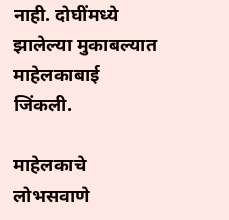नाही. दोघींमध्ये झालेल्या मुकाबल्यात माहेलकाबाई जिंकली.

माहेलकाचे लोभसवाणे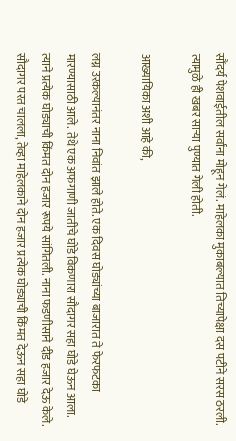सौंदर्य पेशवाईतील सर्वांना मोहून गेलं. माहेलका मुकाबल्यात तिच्यापेक्षा दस पटीने सरस ठरली. त्यामुळे ही खबर साऱ्या पुण्यात गेली होती.

आख्यायिका अशी आहे की,

लग्न उरकल्यानंतर नाना निवांत झाले होते. एक दिवस घोड्यांच्या बाजारात ते फेरफटका मारण्यासाठी आले. तेथे एक अफगाणी जातीचे घोडे विकणारा सौदागर सहा घोडे घेऊन आला. त्याने प्रत्येक घोड्याची किंमत दोन हजार रूपये सांगितली. नाना फडणीसाने दीड हजार देऊ केले. सौदागर परत चालला, तेव्हा माहेलकाने दोन हजार प्रत्येक घोड्याची किंमत देऊन सहा घोडे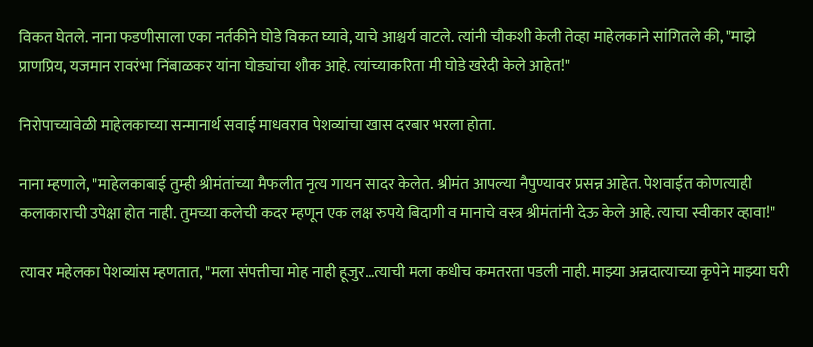विकत घेतले. नाना फडणीसाला एका नर्तकीने घोडे विकत घ्यावे, याचे आश्चर्य वाटले. त्यांनी चौकशी केली तेव्हा माहेलकाने सांगितले की, "माझे प्राणप्रिय, यजमान रावरंभा निंबाळकर यांना घोड्यांचा शौक आहे. त्यांच्याकरिता मी घोडे खरेदी केले आहेत!"

निरोपाच्यावेळी माहेलकाच्या सन्मानार्थ सवाई माधवराव पेशव्यांचा खास दरबार भरला होता.

नाना म्हणाले, "माहेलकाबाई तुम्ही श्रीमंतांच्या मैफलीत नृत्य गायन सादर केलेत. श्रीमंत आपल्या नैपुण्यावर प्रसन्न आहेत. पेशवाईत कोणत्याही कलाकाराची उपेक्षा होत नाही. तुमच्या कलेची कदर म्हणून एक लक्ष रुपये बिदागी व मानाचे वस्त्र श्रीमंतांनी देऊ केले आहे. त्याचा स्वीकार व्हावा!"

त्यावर महेलका पेशव्यांस म्हणतात, "मला संपत्तीचा मोह नाही हूजुर…त्याची मला कधीच कमतरता पडली नाही. माझ्या अन्नदात्याच्या कृपेने माझ्या घरी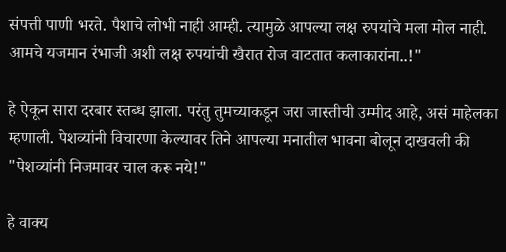संपत्ती पाणी भरते. पैशाचे लोभी नाही आम्ही. त्यामुळे आपल्या लक्ष रुपयांचे मला मोल नाही. आमचे यजमान रंभाजी अशी लक्ष रुपयांची खैरात रोज वाटतात कलाकारांना..!"

हे ऐकून सारा दरबार स्तब्ध झाला. परंतु तुमच्याकडून जरा जास्तीची उम्मीद आहे, असं माहेलका म्हणाली. पेशव्यांनी विचारणा केल्यावर तिने आपल्या मनातील भावना बोलून दाखवली की "पेशव्यांनी निजमावर चाल करू नये!"

हे वाक्य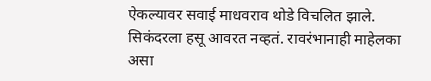ऐकल्यावर सवाई माधवराव थोडे विचलित झाले. सिकंदरला हसू आवरत नव्हतं. रावरंभानाही माहेलका असा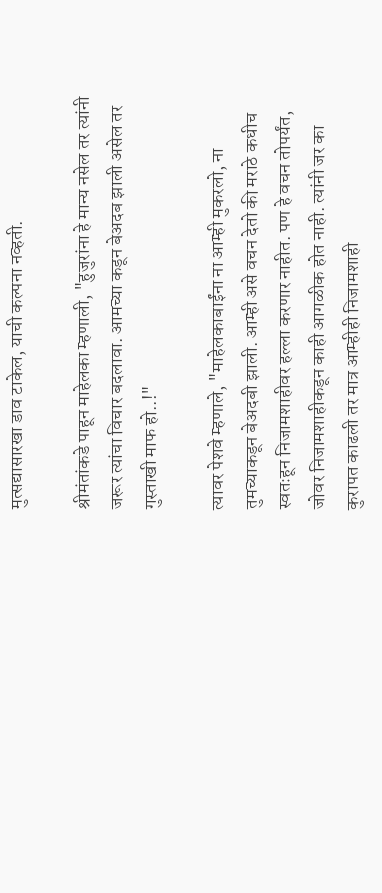मुत्सद्यासारखा डाव टाकेल, याची कल्पना नव्हती.

श्रीमंतांकडे पाहून माहेलका म्हणाली, "हुजुरांना हे मान्य नसेल तर त्यांनी जरूर त्यांचा विचार बदलावा. आमच्या कडून बेअदब झाली असेल तर गुस्ताखी माफ हो..!"

त्यावर पेशवे म्हणाले, "माहेलकाबाईंना ना आम्ही मुकरलो, ना तुमच्याकडून बेअदबी झाली. आम्ही असे वचन देतो की मराठे कधीच स्वतःहून निजामशाहीवर हल्ला करणार नाहीत. पण हे वचन तोपर्यंत, जोवर निजामशाहीकडून काही आगळीक होत नाही. त्यांनी जर का कुरापत काढली तर मात्र आम्हीही निजामशाही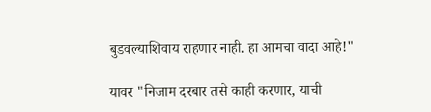बुडवल्याशिवाय राहणार नाही. हा आमचा वादा आहे!"

यावर "निजाम दरबार तसे काही करणार, याची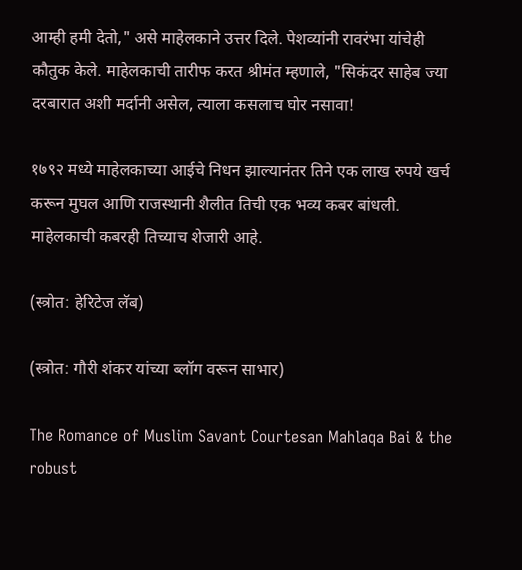आम्ही हमी देतो," असे माहेलकाने उत्तर दिले. पेशव्यांनी रावरंभा यांचेही कौतुक केले. माहेलकाची तारीफ करत श्रीमंत म्हणाले, "सिकंदर साहेब ज्या दरबारात अशी मर्दानी असेल, त्याला कसलाच घोर नसावा!

१७९२ मध्ये माहेलकाच्या आईचे निधन झाल्यानंतर तिने एक लाख रुपये खर्च करून मुघल आणि राजस्थानी शैलीत तिची एक भव्य कबर बांधली. माहेलकाची कबरही तिच्याच शेजारी आहे.

(स्त्रोत: हेरिटेज लॅब)

(स्त्रोत: गौरी शंकर यांच्या ब्लॉग वरून साभार)

The Romance of Muslim Savant Courtesan Mahlaqa Bai & the robust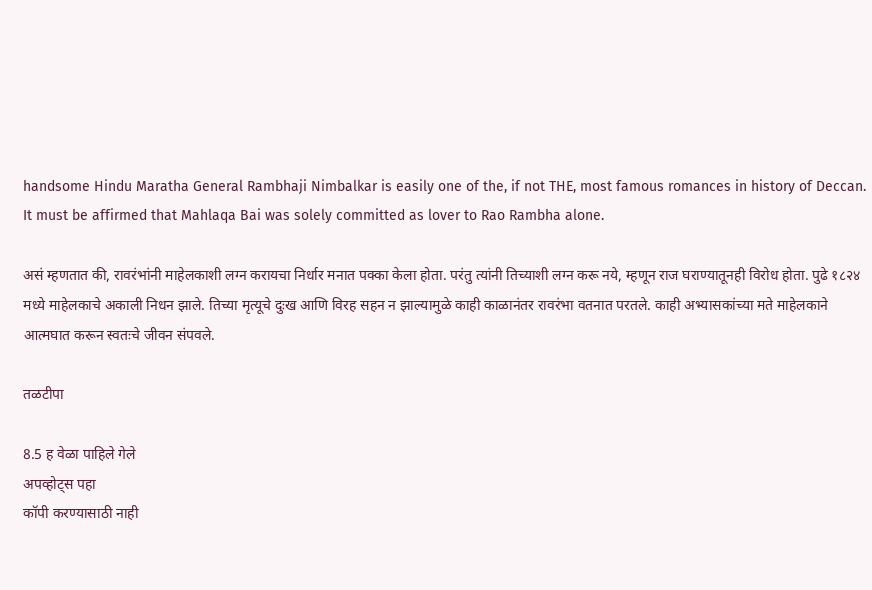handsome Hindu Maratha General Rambhaji Nimbalkar is easily one of the, if not THE, most famous romances in history of Deccan. It must be affirmed that Mahlaqa Bai was solely committed as lover to Rao Rambha alone.

असं म्हणतात की, रावरंभांनी माहेलकाशी लग्न करायचा निर्धार मनात पक्का केला होता. परंतु त्यांनी तिच्याशी लग्न करू नये, म्हणून राज घराण्यातूनही विरोध होता. पुढे १८२४ मध्ये माहेलकाचे अकाली निधन झाले. तिच्या मृत्यूचे दुःख आणि विरह सहन न झाल्यामुळे काही काळानंतर रावरंभा वतनात परतले. काही अभ्यासकांच्या मते माहेलकाने आत्मघात करून स्वतःचे जीवन संपवले.

तळटीपा

8.5 ह वेळा पाहिले गेले
अपव्होट्स पहा
कॉपी करण्यासाठी नाही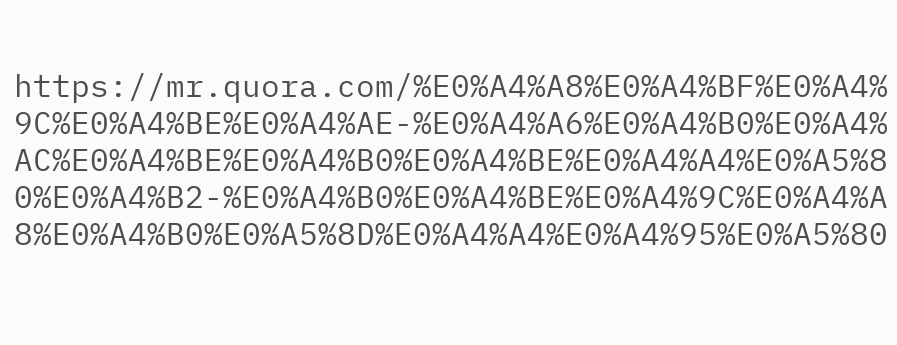https://mr.quora.com/%E0%A4%A8%E0%A4%BF%E0%A4%9C%E0%A4%BE%E0%A4%AE-%E0%A4%A6%E0%A4%B0%E0%A4%AC%E0%A4%BE%E0%A4%B0%E0%A4%BE%E0%A4%A4%E0%A5%80%E0%A4%B2-%E0%A4%B0%E0%A4%BE%E0%A4%9C%E0%A4%A8%E0%A4%B0%E0%A5%8D%E0%A4%A4%E0%A4%95%E0%A5%80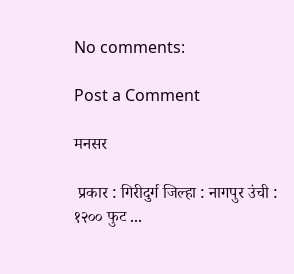No comments:

Post a Comment

मनसर

 प्रकार : गिरीदुर्ग जिल्हा : नागपुर उंची : १२०० फुट ...